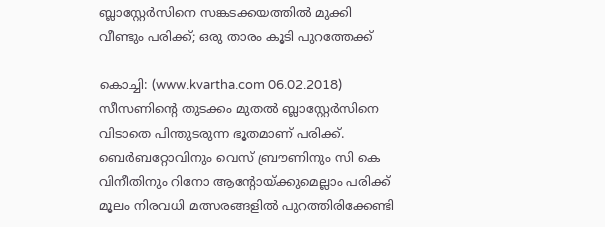ബ്ലാസ്റ്റേര്‍സിനെ സങ്കടക്കയത്തില്‍ മുക്കി വീണ്ടും പരിക്ക്; ഒരു താരം കൂടി പുറത്തേക്ക്

കൊച്ചി: (www.kvartha.com 06.02.2018) സീസണിന്റെ തുടക്കം മുതല്‍ ബ്ലാസ്റ്റേര്‍സിനെ വിടാതെ പിന്തുടരുന്ന ഭൂതമാണ് പരിക്ക്. ബെര്‍ബറ്റോവിനും വെസ് ബ്രൗണിനും സി കെ വിനീതിനും റിനോ ആന്റോയ്ക്കുമെല്ലാം പരിക്ക് മൂലം നിരവധി മത്സരങ്ങളില്‍ പുറത്തിരിക്കേണ്ടി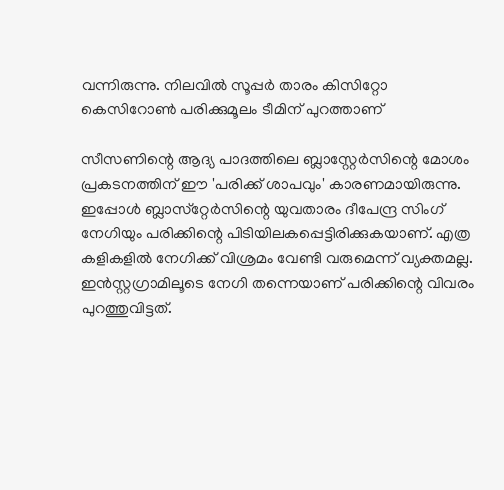വന്നിരുന്നു. നിലവില്‍ സൂപ്പര്‍ താരം കിസിറ്റോ കെസിറോണ്‍ പരിക്കുമൂലം ടീമിന് പുറത്താണ്

സീസണിന്റെ ആദ്യ പാദത്തിലെ ബ്ലാസ്റ്റേര്‍സിന്റെ മോശം പ്രകടനത്തിന് ഈ 'പരിക്ക് ശാപവും' കാരണമായിരുന്നു. ഇപ്പോള്‍ ബ്ലാസ്‌റ്റേര്‍സിന്റെ യുവതാരം ദീപേന്ദ്ര സിംഗ് നേഗിയും പരിക്കിന്റെ പിടിയിലകപ്പെട്ടിരിക്കുകയാണ്. എത്ര കളികളില്‍ നേഗിക്ക് വിശ്രമം വേണ്ടി വരുമെന്ന് വ്യക്തമല്ല. ഇന്‍സ്റ്റഗ്രാമിലൂടെ നേഗി തന്നെയാണ് പരിക്കിന്റെ വിവരം പുറത്തുവിട്ടത്.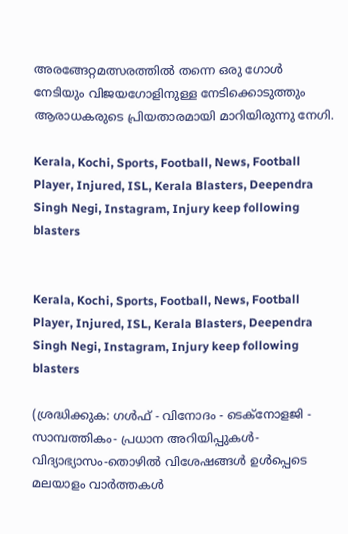അരങ്ങേറ്റമത്സരത്തില്‍ തന്നെ ഒരു ഗോള്‍ നേടിയും വിജയഗോളിനുള്ള നേടിക്കൊടുത്തും ആരാധകരുടെ പ്രിയതാരമായി മാറിയിരുന്നു നേഗി.

Kerala, Kochi, Sports, Football, News, Football Player, Injured, ISL, Kerala Blasters, Deependra Singh Negi, Instagram, Injury keep following blasters


Kerala, Kochi, Sports, Football, News, Football Player, Injured, ISL, Kerala Blasters, Deependra Singh Negi, Instagram, Injury keep following blasters

(ശ്രദ്ധിക്കുക: ഗൾഫ് - വിനോദം - ടെക്നോളജി - സാമ്പത്തികം- പ്രധാന അറിയിപ്പുകൾ-വിദ്യാഭ്യാസം-തൊഴിൽ വിശേഷങ്ങൾ ഉൾപ്പെടെ മലയാളം വാർത്തകൾ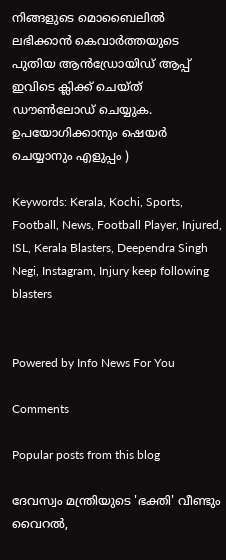നിങ്ങളുടെ മൊബൈലിൽ ലഭിക്കാൻ കെവാർത്തയുടെ പുതിയ ആൻഡ്രോയിഡ് ആപ്പ് ഇവിടെ ക്ലിക്ക് ചെയ്ത് ഡൗൺലോഡ് ചെയ്യുക. ഉപയോഗിക്കാനും ഷെയർ ചെയ്യാനും എളുപ്പം )

Keywords: Kerala, Kochi, Sports, Football, News, Football Player, Injured, ISL, Kerala Blasters, Deependra Singh Negi, Instagram, Injury keep following blasters


Powered by Info News For You

Comments

Popular posts from this blog

ദേവസ്വം മന്ത്രിയുടെ 'ഭക്തി' വീണ്ടും വൈറല്‍,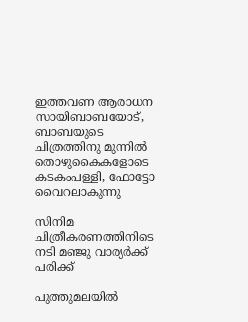ഇത്തവണ ആരാധന സായിബാബയോട്, ബാബയുടെ ചിത്രത്തിനു മുന്നില്‍ തൊഴുകൈകളോടെ കടകംപള്ളി, ഫോട്ടോ വൈറലാകുന്നു

സിനിമ ചിത്രീകരണത്തിനിടെ നടി മഞ്ജു വാര്യര്‍ക്ക് പരിക്ക്

പുത്തുമലയില്‍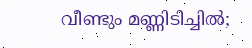വീണ്ടും മണ്ണിടിച്ചില്‍;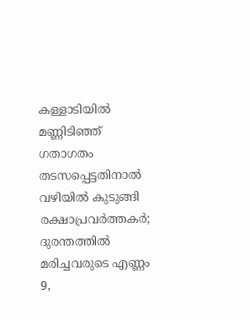കള്ളാടിയില്‍ മണ്ണിടിഞ്ഞ് ഗതാഗതം തടസപ്പെട്ടതിനാല്‍ വഴിയില്‍ കുടുങ്ങി രക്ഷാപ്രവര്‍ത്തകര്‍; ദുരന്തത്തില്‍ മരിച്ചവരുടെ എണ്ണം 9,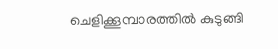ചെളിക്കൂമ്പാരത്തില്‍ കുടുങ്ങി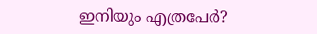ഇനിയും എത്രപേര്‍?